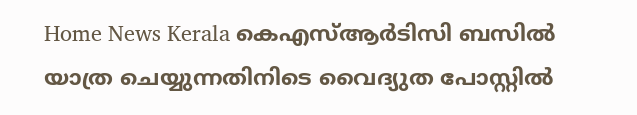Home News Kerala കെഎസ്ആര്‍ടിസി ബസില്‍ യാത്ര ചെയ്യുന്നതിനിടെ വൈദ്യുത പോസ്റ്റില്‍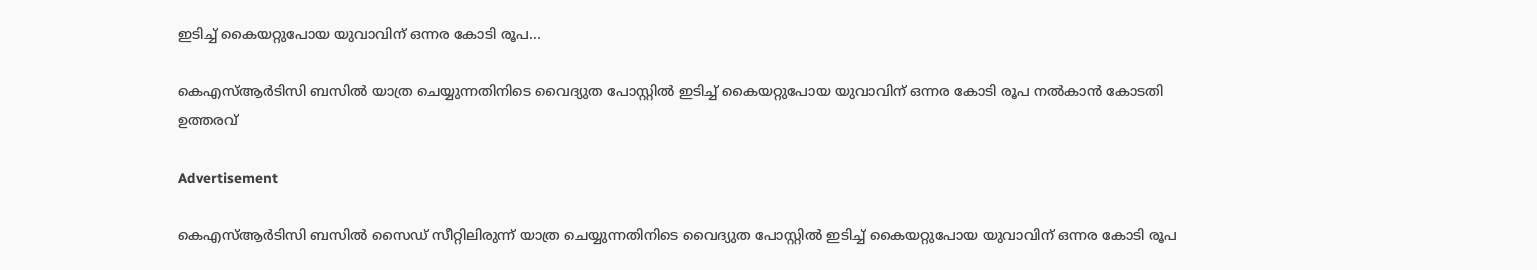ഇടിച്ച് കൈയറ്റുപോയ യുവാവിന് ഒന്നര കോടി രൂപ...

കെഎസ്ആര്‍ടിസി ബസില്‍ യാത്ര ചെയ്യുന്നതിനിടെ വൈദ്യുത പോസ്റ്റില്‍ ഇടിച്ച് കൈയറ്റുപോയ യുവാവിന് ഒന്നര കോടി രൂപ നല്‍കാന്‍ കോടതി ഉത്തരവ്

Advertisement

കെഎസ്ആര്‍ടിസി ബസില്‍ സൈഡ് സീറ്റിലിരുന്ന് യാത്ര ചെയ്യുന്നതിനിടെ വൈദ്യുത പോസ്റ്റില്‍ ഇടിച്ച് കൈയറ്റുപോയ യുവാവിന് ഒന്നര കോടി രൂപ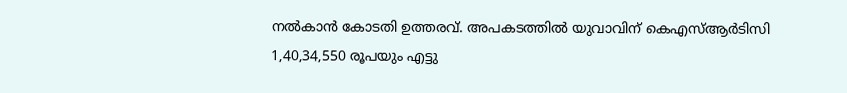നല്‍കാന്‍ കോടതി ഉത്തരവ്. അപകടത്തില്‍ യുവാവിന് കെഎസ്ആര്‍ടിസി 1,40,34,550 രൂപയും എട്ടു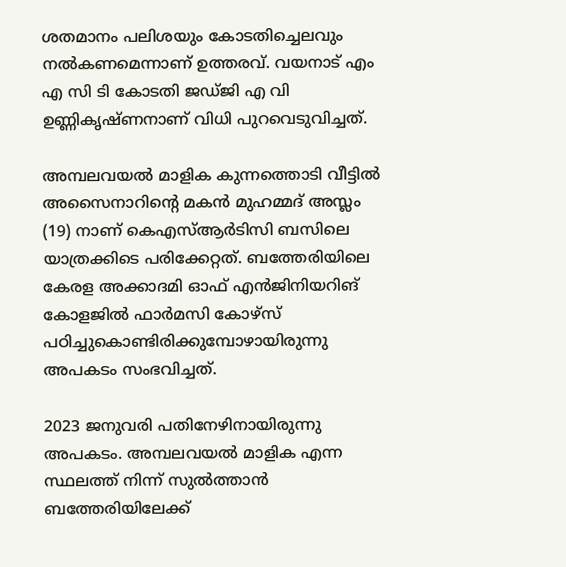ശതമാനം പലിശയും കോടതിച്ചെലവും നല്‍കണമെന്നാണ് ഉത്തരവ്. വയനാട് എം എ സി ടി കോടതി ജഡ്ജി എ വി ഉണ്ണികൃഷ്ണനാണ് വിധി പുറവെടുവിച്ചത്.

അമ്പലവയല്‍ മാളിക കുന്നത്തൊടി വീട്ടില്‍ അസൈനാറിന്റെ മകന്‍ മുഹമ്മദ് അസ്ലം (19) നാണ് കെഎസ്ആര്‍ടിസി ബസിലെ യാത്രക്കിടെ പരിക്കേറ്റത്. ബത്തേരിയിലെ കേരള അക്കാദമി ഓഫ് എന്‍ജിനിയറിങ് കോളജില്‍ ഫാര്‍മസി കോഴ്‌സ് പഠിച്ചുകൊണ്ടിരിക്കുമ്പോഴായിരുന്നു അപകടം സംഭവിച്ചത്.

2023 ജനുവരി പതിനേഴിനായിരുന്നു അപകടം. അമ്പലവയല്‍ മാളിക എന്ന സ്ഥലത്ത് നിന്ന് സുല്‍ത്താന്‍ ബത്തേരിയിലേക്ക്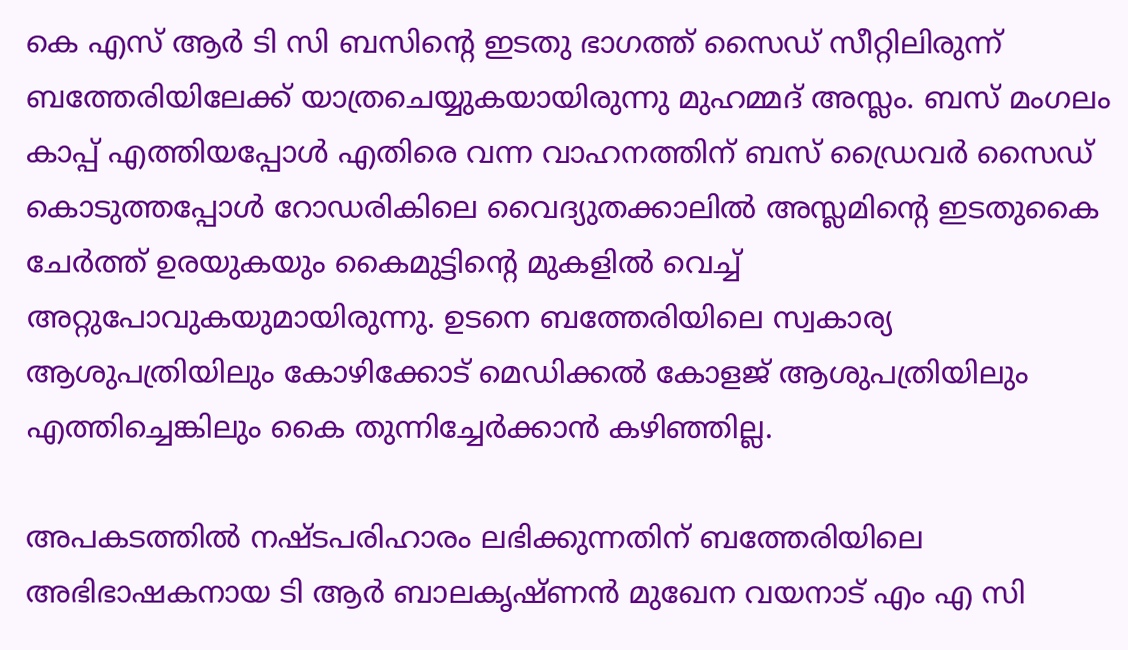കെ എസ് ആര്‍ ടി സി ബസിന്റെ ഇടതു ഭാഗത്ത് സൈഡ് സീറ്റിലിരുന്ന് ബത്തേരിയിലേക്ക് യാത്രചെയ്യുകയായിരുന്നു മുഹമ്മദ് അസ്ലം. ബസ് മംഗലം കാപ്പ് എത്തിയപ്പോള്‍ എതിരെ വന്ന വാഹനത്തിന് ബസ് ഡ്രൈവര്‍ സൈഡ് കൊടുത്തപ്പോള്‍ റോഡരികിലെ വൈദ്യുതക്കാലില്‍ അസ്ലമിന്റെ ഇടതുകൈ ചേര്‍ത്ത് ഉരയുകയും കൈമുട്ടിന്റെ മുകളില്‍ വെച്ച് അറ്റുപോവുകയുമായിരുന്നു. ഉടനെ ബത്തേരിയിലെ സ്വകാര്യ ആശുപത്രിയിലും കോഴിക്കോട് മെഡിക്കല്‍ കോളജ് ആശുപത്രിയിലും എത്തിച്ചെങ്കിലും കൈ തുന്നിച്ചേര്‍ക്കാന്‍ കഴിഞ്ഞില്ല.

അപകടത്തില്‍ നഷ്ടപരിഹാരം ലഭിക്കുന്നതിന് ബത്തേരിയിലെ അഭിഭാഷകനായ ടി ആര്‍ ബാലകൃഷ്ണന്‍ മുഖേന വയനാട് എം എ സി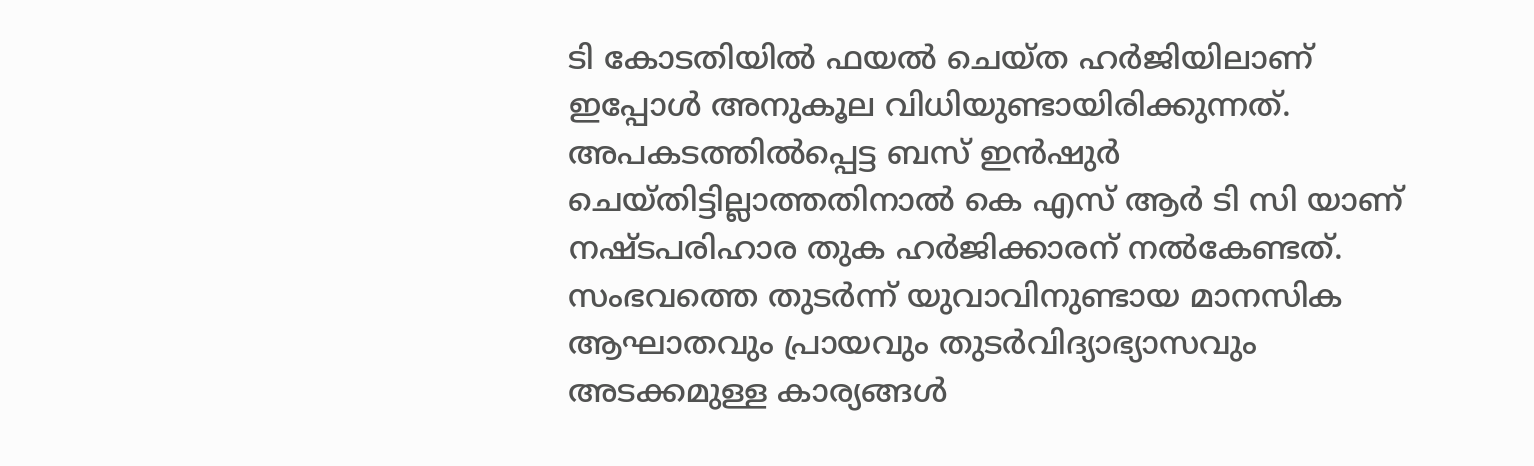ടി കോടതിയില്‍ ഫയല്‍ ചെയ്ത ഹര്‍ജിയിലാണ് ഇപ്പോള്‍ അനുകൂല വിധിയുണ്ടായിരിക്കുന്നത്. അപകടത്തില്‍പ്പെട്ട ബസ് ഇന്‍ഷുര്‍ ചെയ്തിട്ടില്ലാത്തതിനാല്‍ കെ എസ് ആര്‍ ടി സി യാണ് നഷ്ടപരിഹാര തുക ഹര്‍ജിക്കാരന് നല്‍കേണ്ടത്. സംഭവത്തെ തുടര്‍ന്ന് യുവാവിനുണ്ടായ മാനസിക ആഘാതവും പ്രായവും തുടര്‍വിദ്യാഭ്യാസവും അടക്കമുള്ള കാര്യങ്ങള്‍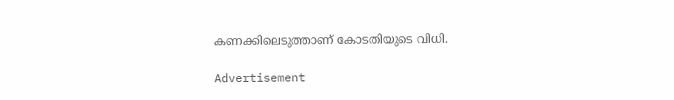കണക്കിലെടുത്താണ് കോടതിയുടെ വിധി.

Advertisement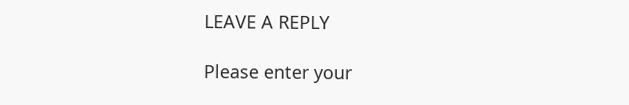LEAVE A REPLY

Please enter your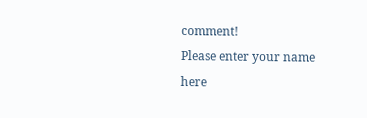comment!
Please enter your name here